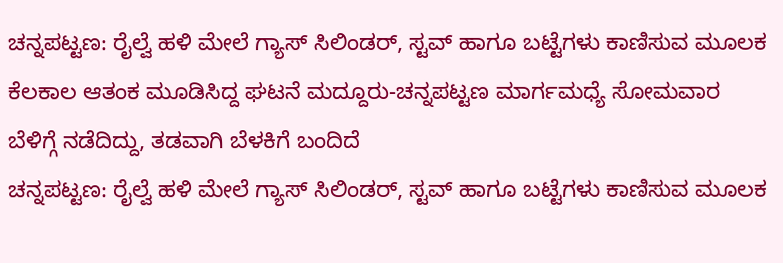ಚನ್ನಪಟ್ಟಣ: ರೈಲ್ವೆ ಹಳಿ ಮೇಲೆ ಗ್ಯಾಸ್ ಸಿಲಿಂಡರ್, ಸ್ಟವ್ ಹಾಗೂ ಬಟ್ಟೆಗಳು ಕಾಣಿಸುವ ಮೂಲಕ ಕೆಲಕಾಲ ಆತಂಕ ಮೂಡಿಸಿದ್ದ ಘಟನೆ ಮದ್ದೂರು-ಚನ್ನಪಟ್ಟಣ ಮಾರ್ಗಮಧ್ಯೆ ಸೋಮವಾರ ಬೆಳಿಗ್ಗೆ ನಡೆದಿದ್ದು, ತಡವಾಗಿ ಬೆಳಕಿಗೆ ಬಂದಿದೆ
ಚನ್ನಪಟ್ಟಣ: ರೈಲ್ವೆ ಹಳಿ ಮೇಲೆ ಗ್ಯಾಸ್ ಸಿಲಿಂಡರ್, ಸ್ಟವ್ ಹಾಗೂ ಬಟ್ಟೆಗಳು ಕಾಣಿಸುವ ಮೂಲಕ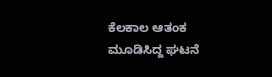ಕೆಲಕಾಲ ಆತಂಕ ಮೂಡಿಸಿದ್ದ ಘಟನೆ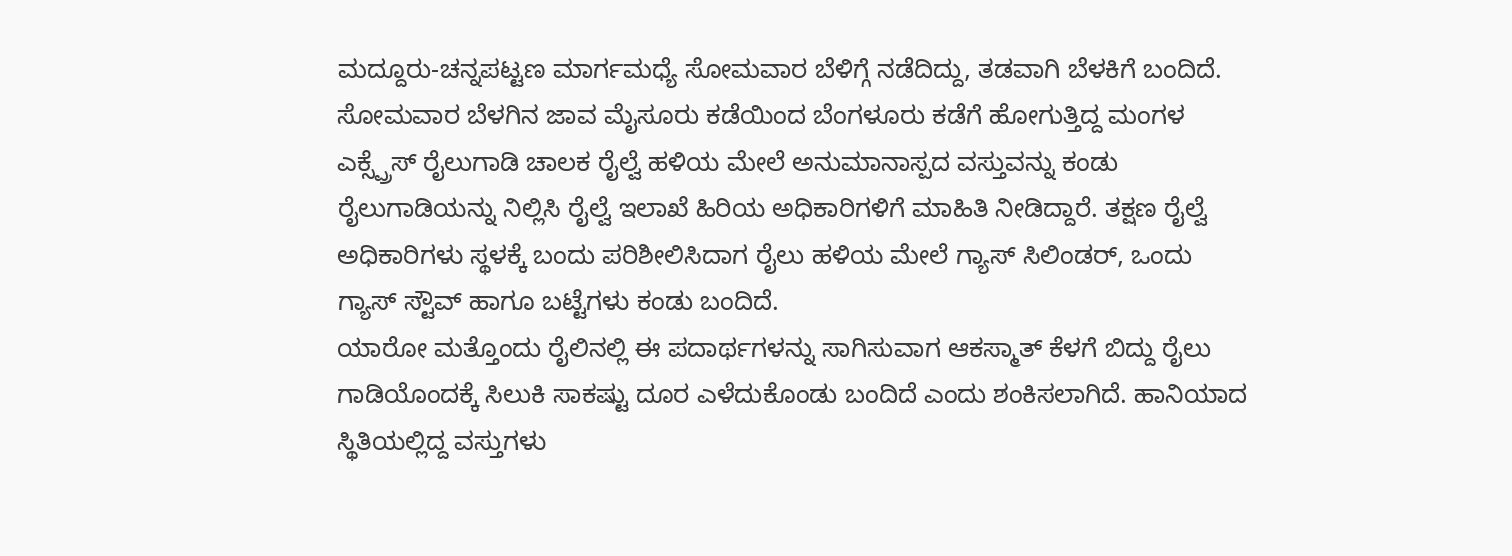ಮದ್ದೂರು-ಚನ್ನಪಟ್ಟಣ ಮಾರ್ಗಮಧ್ಯೆ ಸೋಮವಾರ ಬೆಳಿಗ್ಗೆ ನಡೆದಿದ್ದು, ತಡವಾಗಿ ಬೆಳಕಿಗೆ ಬಂದಿದೆ.
ಸೋಮವಾರ ಬೆಳಗಿನ ಜಾವ ಮೈಸೂರು ಕಡೆಯಿಂದ ಬೆಂಗಳೂರು ಕಡೆಗೆ ಹೋಗುತ್ತಿದ್ದ ಮಂಗಳ ಎಕ್ಸ್ಪ್ರೆಸ್ ರೈಲುಗಾಡಿ ಚಾಲಕ ರೈಲ್ವೆ ಹಳಿಯ ಮೇಲೆ ಅನುಮಾನಾಸ್ಪದ ವಸ್ತುವನ್ನು ಕಂಡು ರೈಲುಗಾಡಿಯನ್ನು ನಿಲ್ಲಿಸಿ ರೈಲ್ವೆ ಇಲಾಖೆ ಹಿರಿಯ ಅಧಿಕಾರಿಗಳಿಗೆ ಮಾಹಿತಿ ನೀಡಿದ್ದಾರೆ. ತಕ್ಷಣ ರೈಲ್ವೆ ಅಧಿಕಾರಿಗಳು ಸ್ಥಳಕ್ಕೆ ಬಂದು ಪರಿಶೀಲಿಸಿದಾಗ ರೈಲು ಹಳಿಯ ಮೇಲೆ ಗ್ಯಾಸ್ ಸಿಲಿಂಡರ್, ಒಂದು ಗ್ಯಾಸ್ ಸ್ಟೌವ್ ಹಾಗೂ ಬಟ್ಟೆಗಳು ಕಂಡು ಬಂದಿದೆ.
ಯಾರೋ ಮತ್ತೊಂದು ರೈಲಿನಲ್ಲಿ ಈ ಪದಾರ್ಥಗಳನ್ನು ಸಾಗಿಸುವಾಗ ಆಕಸ್ಮಾತ್ ಕೆಳಗೆ ಬಿದ್ದು ರೈಲು ಗಾಡಿಯೊಂದಕ್ಕೆ ಸಿಲುಕಿ ಸಾಕಷ್ಟು ದೂರ ಎಳೆದುಕೊಂಡು ಬಂದಿದೆ ಎಂದು ಶಂಕಿಸಲಾಗಿದೆ. ಹಾನಿಯಾದ ಸ್ಥಿತಿಯಲ್ಲಿದ್ದ ವಸ್ತುಗಳು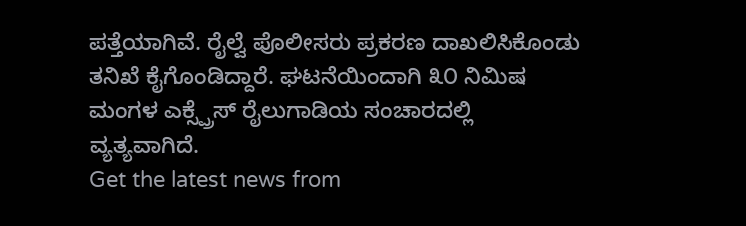ಪತ್ತೆಯಾಗಿವೆ. ರೈಲ್ವೆ ಪೊಲೀಸರು ಪ್ರಕರಣ ದಾಖಲಿಸಿಕೊಂಡು ತನಿಖೆ ಕೈಗೊಂಡಿದ್ದಾರೆ. ಘಟನೆಯಿಂದಾಗಿ ೩೦ ನಿಮಿಷ ಮಂಗಳ ಎಕ್ಸ್ಪ್ರೆಸ್ ರೈಲುಗಾಡಿಯ ಸಂಚಾರದಲ್ಲಿ ವ್ಯತ್ಯವಾಗಿದೆ.
Get the latest news from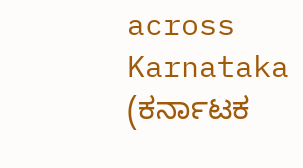across Karnataka (ಕರ್ನಾಟಕ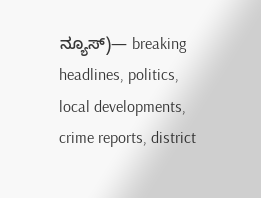ನ್ಯೂಸ್)— breaking headlines, politics, local developments, crime reports, district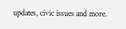updates, civic issues and more.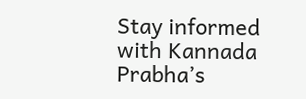Stay informed with Kannada Prabha’s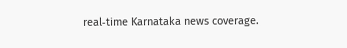real‑time Karnataka news coverage.